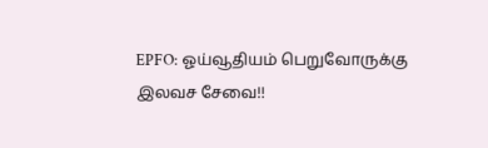EPFO: ஓய்வூதியம் பெறுவோருக்கு இலவச சேவை!!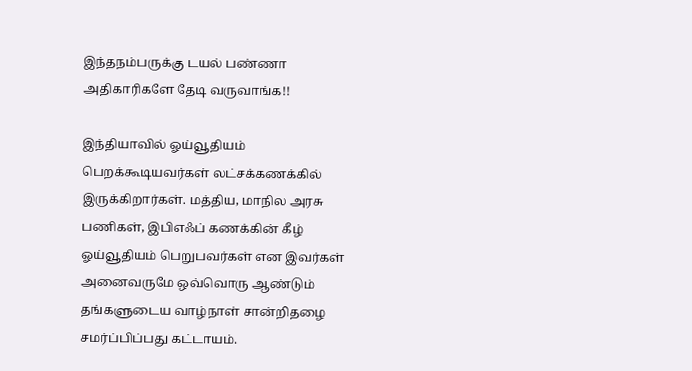இந்தநம்பருக்கு டயல் பண்ணா அதிகாரிகளே தேடி வருவாங்க!!

இந்தியாவில் ஓய்வூதியம் பெறக்கூடியவர்கள் லட்சக்கணக்கில் இருக்கிறார்கள். மத்திய, மாநில அரசு பணிகள், இபிஎஃப் கணக்கின் கீழ் ஓய்வூதியம் பெறுபவர்கள் என இவர்கள் அனைவருமே ஒவ்வொரு ஆண்டும் தங்களுடைய வாழ்நாள் சான்றிதழை சமர்ப்பிப்பது கட்டாயம்.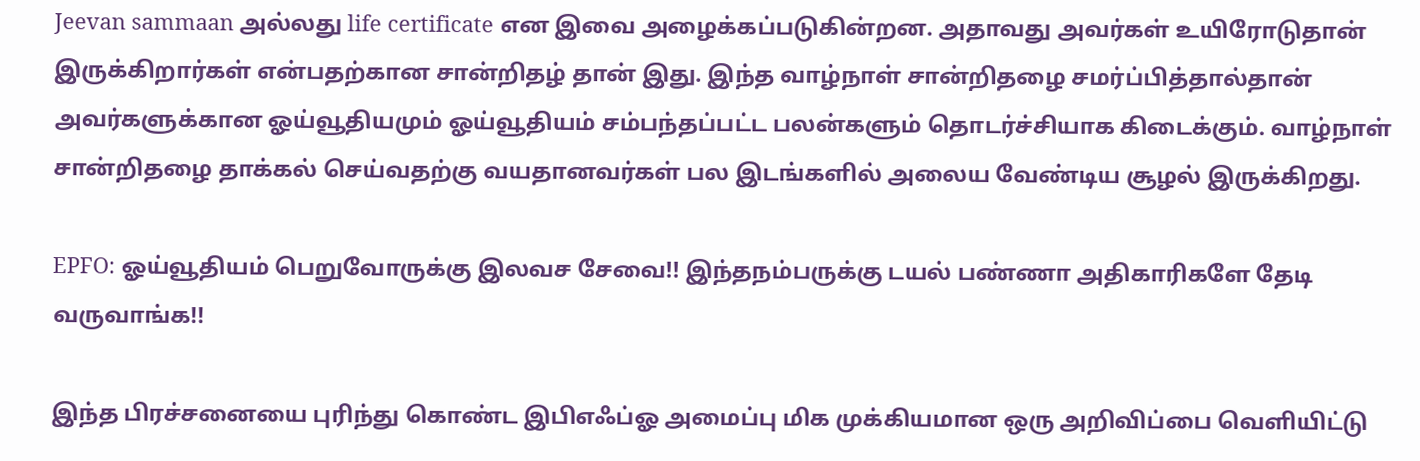Jeevan sammaan அல்லது life certificate என இவை அழைக்கப்படுகின்றன. அதாவது அவர்கள் உயிரோடுதான் இருக்கிறார்கள் என்பதற்கான சான்றிதழ் தான் இது. இந்த வாழ்நாள் சான்றிதழை சமர்ப்பித்தால்தான் அவர்களுக்கான ஓய்வூதியமும் ஓய்வூதியம் சம்பந்தப்பட்ட பலன்களும் தொடர்ச்சியாக கிடைக்கும். வாழ்நாள் சான்றிதழை தாக்கல் செய்வதற்கு வயதானவர்கள் பல இடங்களில் அலைய வேண்டிய சூழல் இருக்கிறது.

EPFO: ஓய்வூதியம் பெறுவோருக்கு இலவச சேவை!! இந்தநம்பருக்கு டயல் பண்ணா அதிகாரிகளே தேடி வருவாங்க!!

இந்த பிரச்சனையை புரிந்து கொண்ட இபிஎஃப்ஓ அமைப்பு மிக முக்கியமான ஒரு அறிவிப்பை வெளியிட்டு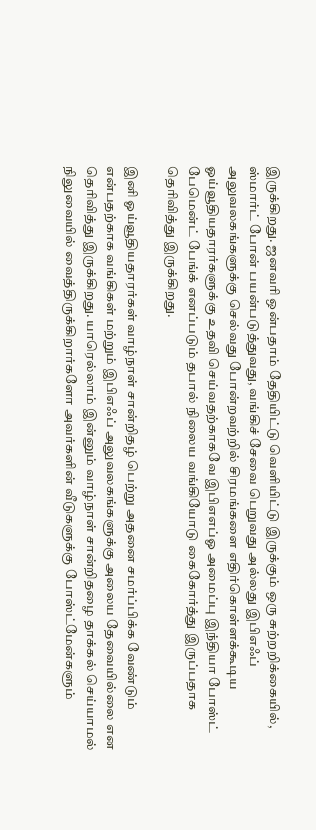இருக்கிறது. ஜனவரி ஒன்பதாம் தேதியிட்டு வெளியிட்டு இருக்கும் ஒரு சுற்றறிக்கையில், ஸ்மார்ட் போன் பயன்படுத்துவது, வங்கிச் சேவை பெறுவது அல்லது இபிஎஃப் அலுவலகங்களுக்கு செல்வது போன்றவற்றில் சிரமங்களை எதிர்கொள்ளக்கூடிய ஓய்வூதியதாரர்களுக்கு உதவி செய்வதற்காகவே இபிஎஎப்ஓ அமைப்பு இந்தியா போஸ்ட் பேமென்ட் பேங்க் எனப்படும் தபால் நிலைய வங்கியோடு கைகோர்த்து இருப்பதாக தெரிவித்து இருக்கிறது.

இனி ஓய்வூதியதாரர்கள் வாழ்நாள் சான்றிதழ் பெற்று அதனை சமர்ப்பிக்க வேண்டும் என்பதற்காக வங்கிகள் மற்றும் இபிஎஃப் அலுவலகங்களுக்கு அலைய தேவையில்லை என தெரிவித்து இருக்கிறது. யாரெல்லாம் இன்னும் வாழ்நாள் சான்றிதழை தாக்கல் செய்யாமல் நிலுவையில் வைத்திருக்கிறார்களோ அவர்களின் வீடுகளுக்கு போஸ்ட்மேன்களும்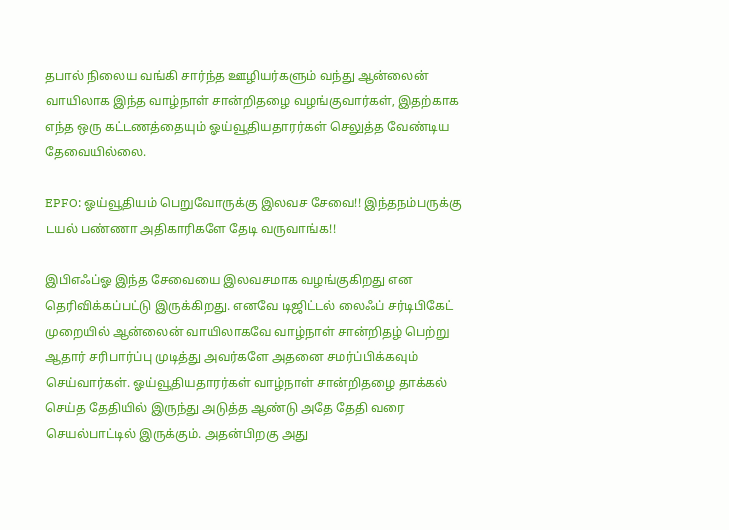தபால் நிலைய வங்கி சார்ந்த ஊழியர்களும் வந்து ஆன்லைன் வாயிலாக இந்த வாழ்நாள் சான்றிதழை வழங்குவார்கள், இதற்காக எந்த ஒரு கட்டணத்தையும் ஓய்வூதியதாரர்கள் செலுத்த வேண்டிய தேவையில்லை.

EPFO: ஓய்வூதியம் பெறுவோருக்கு இலவச சேவை!! இந்தநம்பருக்கு டயல் பண்ணா அதிகாரிகளே தேடி வருவாங்க!!

இபிஎஃப்ஓ இந்த சேவையை இலவசமாக வழங்குகிறது என தெரிவிக்கப்பட்டு இருக்கிறது. எனவே டிஜிட்டல் லைஃப் சர்டிபிகேட் முறையில் ஆன்லைன் வாயிலாகவே வாழ்நாள் சான்றிதழ் பெற்று ஆதார் சரிபார்ப்பு முடித்து அவர்களே அதனை சமர்ப்பிக்கவும் செய்வார்கள். ஓய்வூதியதாரர்கள் வாழ்நாள் சான்றிதழை தாக்கல் செய்த தேதியில் இருந்து அடுத்த ஆண்டு அதே தேதி வரை செயல்பாட்டில் இருக்கும். அதன்பிறகு அது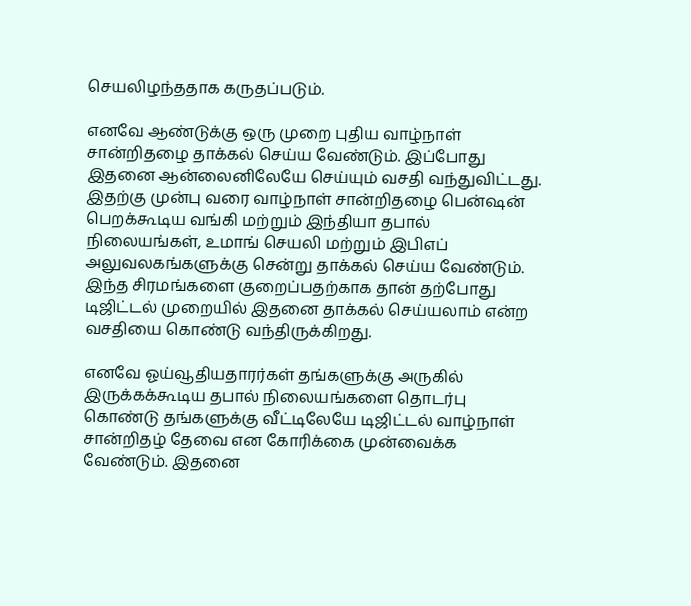செயலிழந்ததாக கருதப்படும்.

எனவே ஆண்டுக்கு ஒரு முறை புதிய வாழ்நாள் சான்றிதழை தாக்கல் செய்ய வேண்டும். இப்போது இதனை ஆன்லைனிலேயே செய்யும் வசதி வந்துவிட்டது. இதற்கு முன்பு வரை வாழ்நாள் சான்றிதழை பென்ஷன் பெறக்கூடிய வங்கி மற்றும் இந்தியா தபால் நிலையங்கள், உமாங் செயலி மற்றும் இபிஎப் அலுவலகங்களுக்கு சென்று தாக்கல் செய்ய வேண்டும். இந்த சிரமங்களை குறைப்பதற்காக தான் தற்போது டிஜிட்டல் முறையில் இதனை தாக்கல் செய்யலாம் என்ற வசதியை கொண்டு வந்திருக்கிறது.

எனவே ஓய்வூதியதாரர்கள் தங்களுக்கு அருகில் இருக்கக்கூடிய தபால் நிலையங்களை தொடர்பு கொண்டு தங்களுக்கு வீட்டிலேயே டிஜிட்டல் வாழ்நாள் சான்றிதழ் தேவை என கோரிக்கை முன்வைக்க வேண்டும். இதனை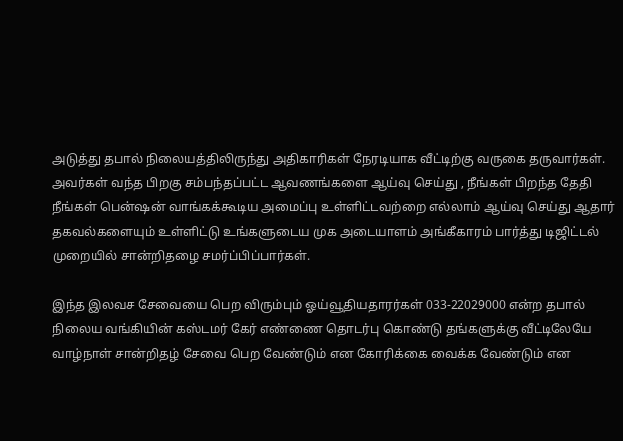அடுத்து தபால் நிலையத்திலிருந்து அதிகாரிகள் நேரடியாக வீட்டிற்கு வருகை தருவார்கள். அவர்கள் வந்த பிறகு சம்பந்தப்பட்ட ஆவணங்களை ஆய்வு செய்து , நீங்கள் பிறந்த தேதி நீங்கள் பென்ஷன் வாங்கக்கூடிய அமைப்பு உள்ளிட்டவற்றை எல்லாம் ஆய்வு செய்து ஆதார் தகவல்களையும் உள்ளிட்டு உங்களுடைய முக அடையாளம் அங்கீகாரம் பார்த்து டிஜிட்டல் முறையில் சான்றிதழை சமர்ப்பிப்பார்கள்.

இந்த இலவச சேவையை பெற விரும்பும் ஓய்வூதியதாரர்கள் 033-22029000 என்ற தபால் நிலைய வங்கியின் கஸ்டமர் கேர் எண்ணை தொடர்பு கொண்டு தங்களுக்கு வீட்டிலேயே வாழ்நாள் சான்றிதழ் சேவை பெற வேண்டும் என கோரிக்கை வைக்க வேண்டும் என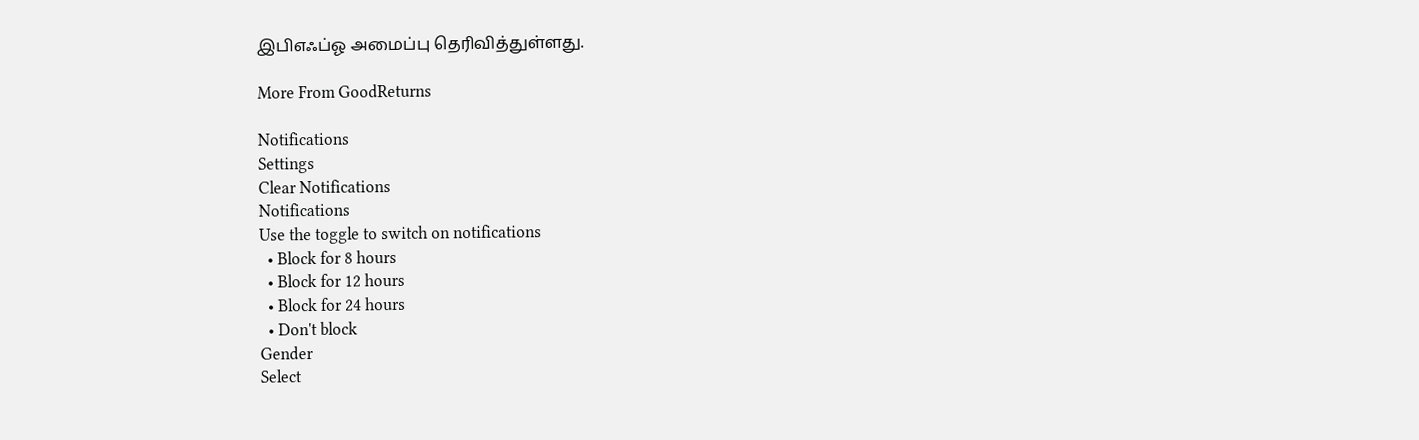இபிஎஃப்ஓ அமைப்பு தெரிவித்துள்ளது.

More From GoodReturns

Notifications
Settings
Clear Notifications
Notifications
Use the toggle to switch on notifications
  • Block for 8 hours
  • Block for 12 hours
  • Block for 24 hours
  • Don't block
Gender
Select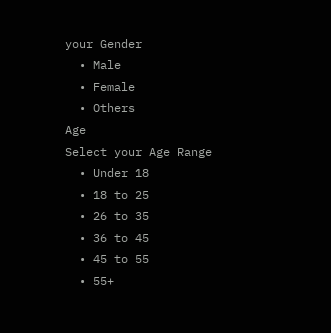your Gender
  • Male
  • Female
  • Others
Age
Select your Age Range
  • Under 18
  • 18 to 25
  • 26 to 35
  • 36 to 45
  • 45 to 55
  • 55+